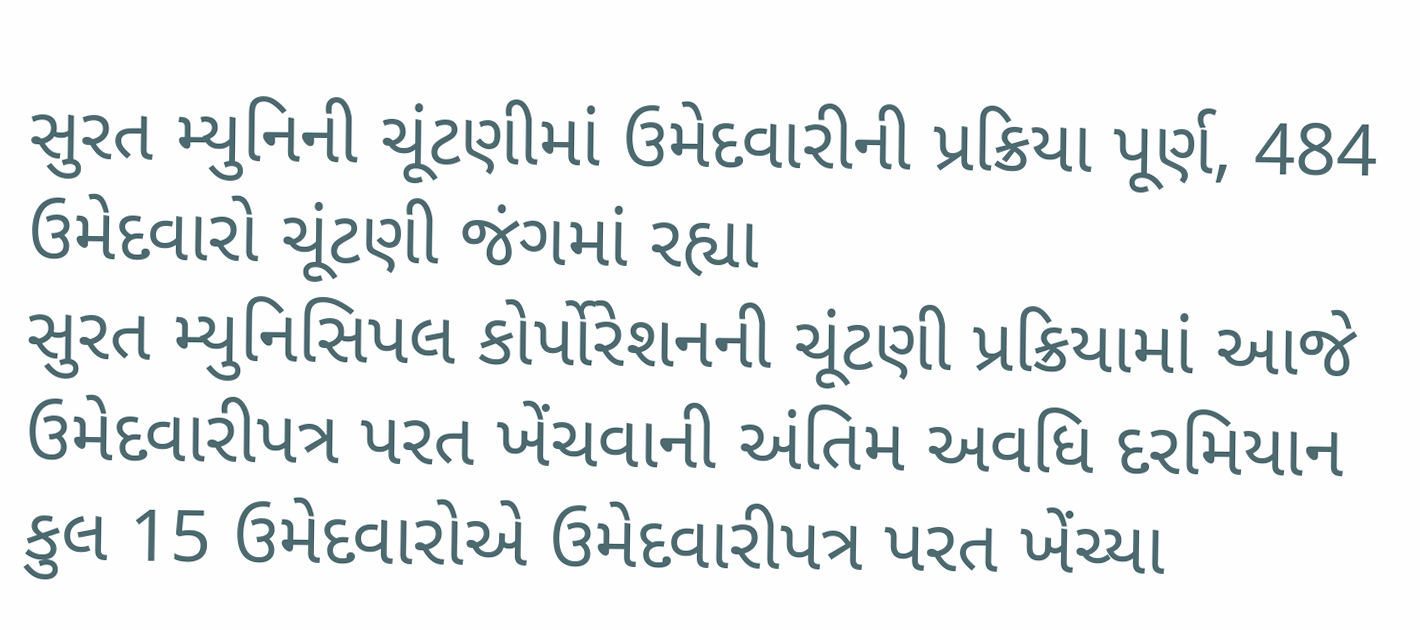સુરત મ્યુનિની ચૂંટણીમાં ઉમેદવારીની પ્રક્રિયા પૂર્ણ, 484 ઉમેદવારો ચૂંટણી જંગમાં રહ્યા
સુરત મ્યુનિસિપલ કોર્પોરેશનની ચૂંટણી પ્રક્રિયામાં આજે ઉમેદવારીપત્ર પરત ખેંચવાની અંતિમ અવધિ દરમિયાન કુલ 15 ઉમેદવારોએ ઉમેદવારીપત્ર પરત ખેંચ્યા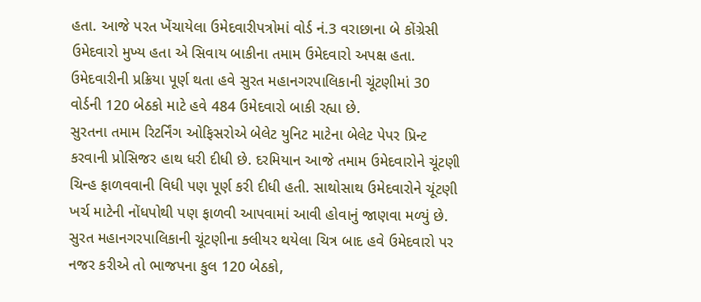હતા. આજે પરત ખેંચાયેલા ઉમેદવારીપત્રોમાં વોર્ડ નં.3 વરાછાના બે કોંગ્રેસી ઉમેદવારો મુખ્ય હતા એ સિવાય બાકીના તમામ ઉમેદવારો અપક્ષ હતા. ઉમેદવારીની પ્રક્રિયા પૂર્ણ થતા હવે સુરત મહાનગરપાલિકાની ચૂંટણીમાં 30 વોર્ડની 120 બેઠકો માટે હવે 484 ઉમેદવારો બાકી રહ્યા છે.
સુરતના તમામ રિટર્નિંગ ઓફિસરોએ બેલેટ યુનિટ માટેના બેલેટ પેપર પ્રિન્ટ કરવાની પ્રોસિજર હાથ ધરી દીધી છે. દરમિયાન આજે તમામ ઉમેદવારોને ચૂંટણી ચિન્હ ફાળવવાની વિધી પણ પૂર્ણ કરી દીધી હતી. સાથોસાથ ઉમેદવારોને ચૂંટણી ખર્ચ માટેની નોંધપોથી પણ ફાળવી આપવામાં આવી હોવાનું જાણવા મળ્યું છે.
સુરત મહાનગરપાલિકાની ચૂંટણીના ક્લીયર થયેલા ચિત્ર બાદ હવે ઉમેદવારો પર નજર કરીએ તો ભાજપના કુલ 120 બેઠકો,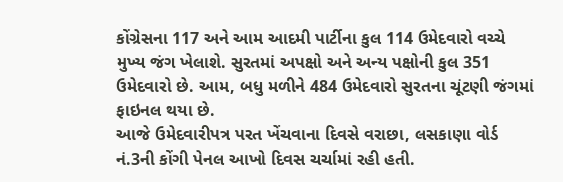કોંગ્રેસના 117 અને આમ આદમી પાર્ટીના કુલ 114 ઉમેદવારો વચ્ચે મુખ્ય જંગ ખેલાશે. સુરતમાં અપક્ષો અને અન્ય પક્ષોની કુલ 351 ઉમેદવારો છે. આમ, બધુ મળીને 484 ઉમેદવારો સુરતના ચૂંટણી જંગમાં ફાઇનલ થયા છે.
આજે ઉમેદવારીપત્ર પરત ખેંચવાના દિવસે વરાછા, લસકાણા વોર્ડ નં.3ની કોંગી પેનલ આખો દિવસ ચર્ચામાં રહી હતી.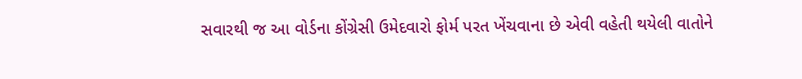સવારથી જ આ વોર્ડના કોંગ્રેસી ઉમેદવારો ફોર્મ પરત ખેંચવાના છે એવી વહેતી થયેલી વાતોને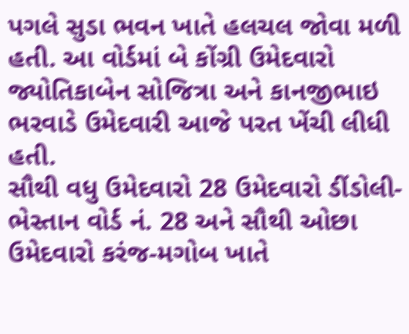પગલે સુડા ભવન ખાતે હલચલ જોવા મળી હતી. આ વોર્ડમાં બે કોંગ્રી ઉમેદવારો જ્યોતિકાબેન સોજિત્રા અને કાનજીભાઇ ભરવાડે ઉમેદવારી આજે પરત ખેંચી લીધી હતી.
સૌથી વધુ ઉમેદવારો 28 ઉમેદવારો ડીંડોલી-ભેસ્તાન વોર્ડ નં. 28 અને સૌથી ઓછા ઉમેદવારો કરંજ-મગોબ ખાતે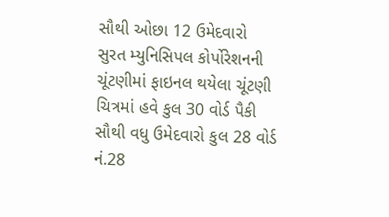સૌથી ઓછા 12 ઉમેદવારો
સુરત મ્યુનિસિપલ કોર્પોરેશનની ચૂંટણીમાં ફાઇનલ થયેલા ચૂંટણી ચિત્રમાં હવે કુલ 30 વોર્ડ પૈકી સૌથી વધુ ઉમેદવારો કુલ 28 વોર્ડ નં.28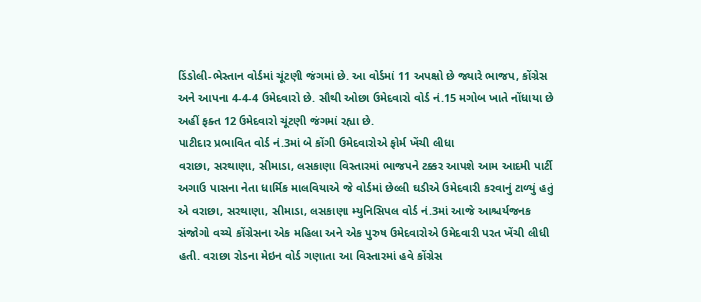ડિંડોલી-ભેસ્તાન વોર્ડમાં ચૂંટણી જંગમાં છે. આ વોર્ડમાં 11 અપક્ષો છે જ્યારે ભાજપ, કોંગ્રેસ અને આપના 4-4-4 ઉમેદવારો છે. સૌથી ઓછા ઉમેદવારો વોર્ડ નં.15 મગોબ ખાતે નોંધાયા છે અહીં ફક્ત 12 ઉમેદવારો ચૂંટણી જંગમાં રહ્યા છે.
પાટીદાર પ્રભાવિત વોર્ડ નં.3માં બે કોંગી ઉમેદવારોએ ફોર્મ ખેંચી લીધા
વરાછા, સરથાણા, સીમાડા, લસકાણા વિસ્તારમાં ભાજપને ટક્કર આપશે આમ આદમી પાર્ટી
અગાઉ પાસના નેતા ધાર્મિક માલવિયાએ જે વોર્ડમાં છેલ્લી ઘડીએ ઉમેદવારી કરવાનું ટાળ્યું હતું એ વરાછા, સરથાણા, સીમાડા, લસકાણા મ્યુનિસિપલ વોર્ડ નં.3માં આજે આશ્ચર્યજનક સંજોગો વચ્ચે કોંગ્રેસના એક મહિલા અને એક પુરુષ ઉમેદવારોએ ઉમેદવારી પરત ખેંચી લીધી હતી. વરાછા રોડના મેઇન વોર્ડ ગણાતા આ વિસ્તારમાં હવે કોંગ્રેસ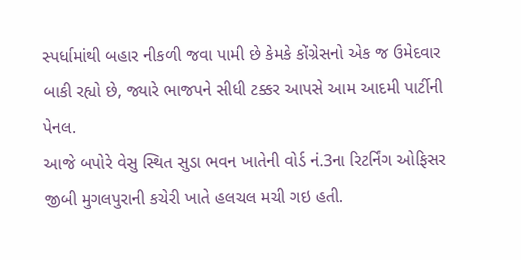સ્પર્ધામાંથી બહાર નીકળી જવા પામી છે કેમકે કોંગ્રેસનો એક જ ઉમેદવાર બાકી રહ્યો છે, જ્યારે ભાજપને સીધી ટક્કર આપસે આમ આદમી પાર્ટીની પેનલ.
આજે બપોરે વેસુ સ્થિત સુડા ભવન ખાતેની વોર્ડ નં.3ના રિટર્નિંગ ઓફિસર જીબી મુગલપુરાની કચેરી ખાતે હલચલ મચી ગઇ હતી.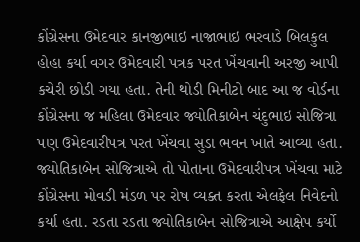કોંગ્રેસના ઉમેદવાર કાનજીભાઇ નાજાભાઇ ભરવાડે બિલકુલ હોહા કર્યા વગર ઉમેદવારી પત્રક પરત ખેંચવાની અરજી આપી કચેરી છોડી ગયા હતા. તેની થોડી મિનીટો બાદ આ જ વોર્ડના કોંગ્રેસના જ મહિલા ઉમેદવાર જ્યોતિકાબેન ચંદુભાઇ સોજિત્રા પણ ઉમેદવારીપત્ર પરત ખેંચવા સુડા ભવન ખાતે આવ્યા હતા.
જ્યોતિકાબેન સોજિત્રાએ તો પોતાના ઉમેદવારીપત્ર ખેંચવા માટે કોંગ્રેસના મોવડી મંડળ પર રોષ વ્યક્ત કરતા એલફેલ નિવેદનો કર્યા હતા. રડતા રડતા જ્યોતિકાબેન સોજિત્રાએ આક્ષેપ કર્યો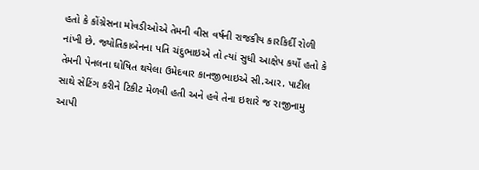હતો કે કોંગ્રેસના મોવડીઓએ તેમની વીસ વર્ષની રાજકીય કારકિર્દી રોળી નાંખી છે. જ્યોતિકાબેનના પતિ ચંદુભાઇએ તો ત્યાં સુધી આક્ષેપ કર્યો હતો કે તેમની પેનલના ઘોષિત થયેલા ઉમેદવાર કાનજીભાઇએ સી.આર. પાટીલ સાથે સેટિંગ કરીને ટિકીટ મેળવી હતી અને હવે તેના ઇશારે જ રાજીનામુ આપી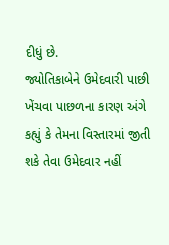દીધું છે.
જ્યોતિકાબેને ઉમેદવારી પાછી ખેંચવા પાછળના કારણ અંગે કહ્યું કે તેમના વિસ્તારમાં જીતી શકે તેવા ઉમેદવાર નહીં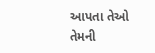આપતા તેઓ તેમની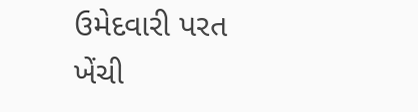ઉમેદવારી પરત ખેંચી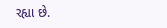રહ્યા છે.